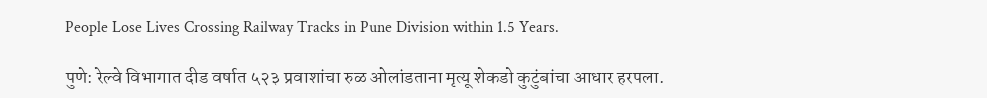People Lose Lives Crossing Railway Tracks in Pune Division within 1.5 Years.

पुणे: रेल्वे विभागात दीड वर्षात ५२३ प्रवाशांचा रुळ ओलांडताना मृत्यू शेकडो कुटुंबांचा आधार हरपला.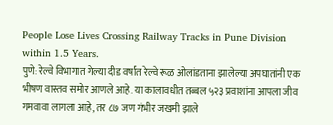People Lose Lives Crossing Railway Tracks in Pune Division within 1.5 Years.
पुणे: रेल्वे विभागात गेल्या दीड वर्षांत रेल्वे रूळ ओलांडताना झालेल्या अपघातांनी एक भीषण वास्तव समोर आणले आहे. या कालावधीत तब्बल ५२३ प्रवाशांना आपला जीव गमवावा लागला आहे, तर ८७ जण गंभीर जखमी झाले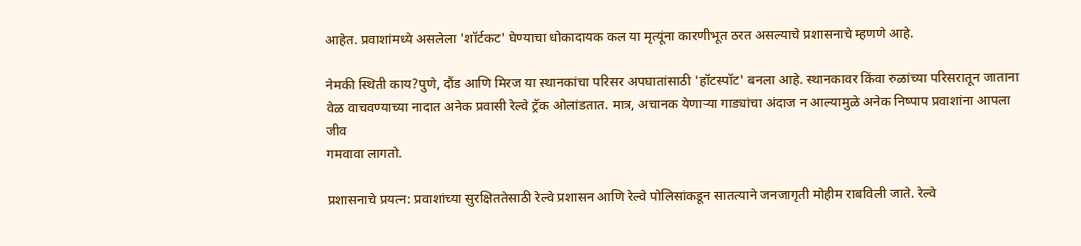आहेत. प्रवाशांमध्ये असलेला 'शॉर्टकट' घेण्याचा धोकादायक कल या मृत्यूंना कारणीभूत ठरत असल्याचे प्रशासनाचे म्हणणे आहे.

नेमकी स्थिती काय?पुणे, दौंड आणि मिरज या स्थानकांचा परिसर अपघातांसाठी 'हॉटस्पॉट' बनला आहे. स्थानकावर किंवा रुळांच्या परिसरातून जाताना वेळ वाचवण्याच्या नादात अनेक प्रवासी रेल्वे ट्रॅक ओलांडतात. मात्र, अचानक येणाऱ्या गाड्यांचा अंदाज न आल्यामुळे अनेक निष्पाप प्रवाशांना आपला जीव
गमवावा लागतो.

प्रशासनाचे प्रयत्न: प्रवाशांच्या सुरक्षिततेसाठी रेल्वे प्रशासन आणि रेल्वे पोलिसांकडून सातत्याने जनजागृती मोहीम राबविली जाते. रेल्वे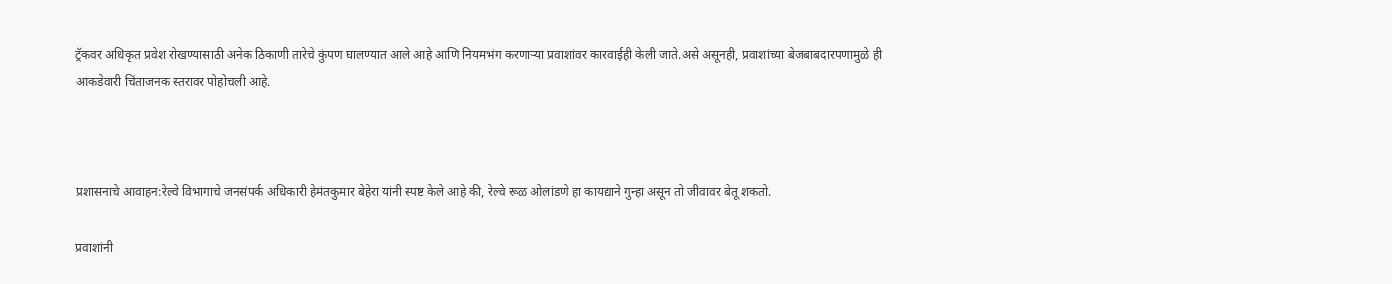ट्रॅकवर अधिकृत प्रवेश रोखण्यासाठी अनेक ठिकाणी तारेचे कुंपण घालण्यात आले आहे आणि नियमभंग करणाऱ्या प्रवाशांवर कारवाईही केली जाते.असे असूनही, प्रवाशांच्या बेजबाबदारपणामुळे ही आकडेवारी चिंताजनक स्तरावर पोहोचली आहे.



प्रशासनाचे आवाहन:रेल्वे विभागाचे जनसंपर्क अधिकारी हेमंतकुमार बेहेरा यांनी स्पष्ट केले आहे की, रेल्वे रूळ ओलांडणे हा कायद्याने गुन्हा असून तो जीवावर बेतू शकतो.

प्रवाशांनी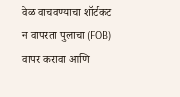वेळ वाचवण्याचा शॉर्टकट न वापरता पुलाचा (FOB) वापर करावा आणि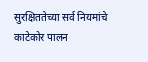सुरक्षिततेच्या सर्व नियमांचे काटेकोर पालन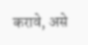करावे, असे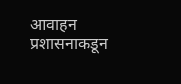आवाहन प्रशासनाकडून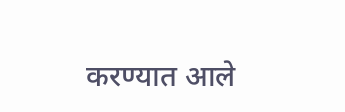करण्यात आले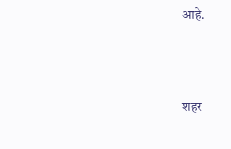आहे.



शहर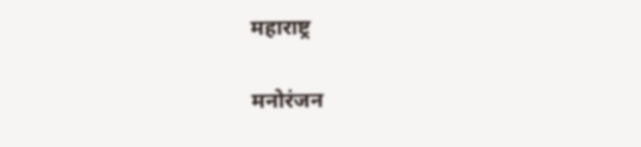महाराष्ट्र

मनोरंजन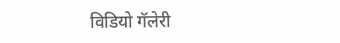विडियो गॅलेरी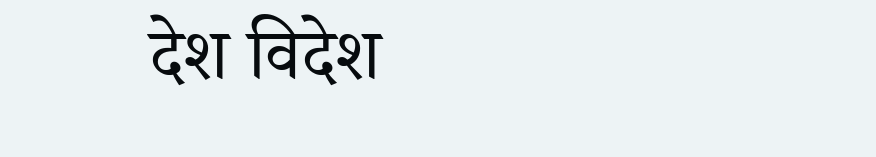देश विदेश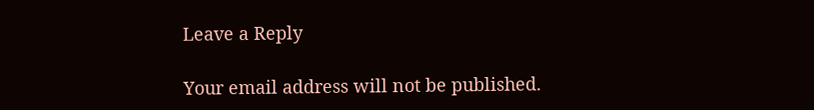Leave a Reply

Your email address will not be published.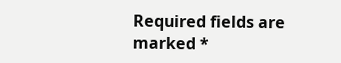Required fields are marked *